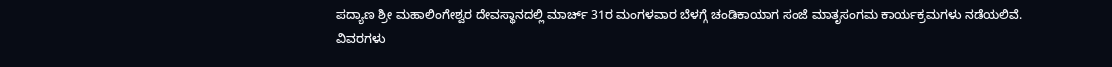ಪದ್ಯಾಣ ಶ್ರೀ ಮಹಾಲಿಂಗೇಶ್ವರ ದೇವಸ್ಥಾನದಲ್ಲಿ ಮಾರ್ಚ್ 31ರ ಮಂಗಳವಾರ ಬೆಳಗ್ಗೆ ಚಂಡಿಕಾಯಾಗ ಸಂಜೆ ಮಾತೃಸಂಗಮ ಕಾರ್ಯಕ್ರಮಗಳು ನಡೆಯಲಿವೆ.
ವಿವರಗಳು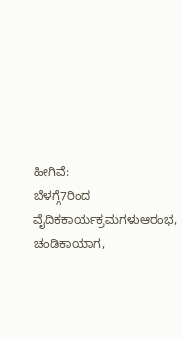ಹೀಗಿವೆ:
ಬೆಳಗ್ಗೆ7ರಿಂದ ವೈದಿಕಕಾರ್ಯಕ್ರಮಗಳುಆರಂಭ, ಚಂಡಿಕಾಯಾಗ,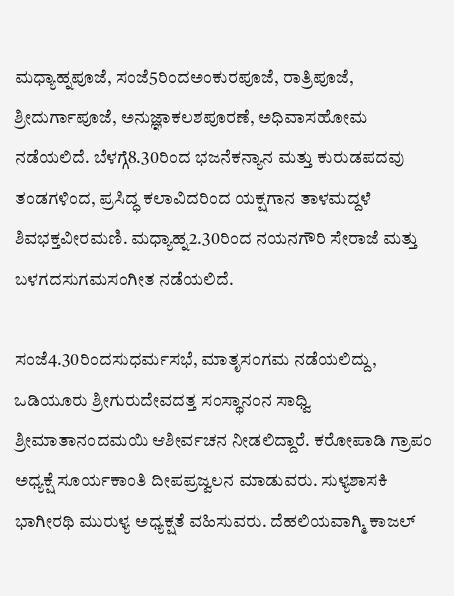ಮಧ್ಯಾಹ್ನಪೂಜೆ, ಸಂಜೆ5ರಿಂದಅಂಕುರಪೂಜೆ, ರಾತ್ರಿಪೂಜೆ, ಶ್ರೀದುರ್ಗಾಪೂಜೆ, ಅನುಜ್ಞಾಕಲಶಪೂರಣೆ, ಅಧಿವಾಸಹೋಮ ನಡೆಯಲಿದೆ. ಬೆಳಗ್ಗೆ8.30ರಿಂದ ಭಜನೆಕನ್ಯಾನ ಮತ್ತು ಕುರುಡಪದವು ತಂಡಗಳಿಂದ, ಪ್ರಸಿದ್ಧ ಕಲಾವಿದರಿಂದ ಯಕ್ಷಗಾನ ತಾಳಮದ್ದಳೆ ಶಿವಭಕ್ತವೀರಮಣಿ. ಮಧ್ಯಾಹ್ನ2.30ರಿಂದ ನಯನಗೌರಿ ಸೇರಾಜೆ ಮತ್ತು ಬಳಗದಸುಗಮಸಂಗೀತ ನಡೆಯಲಿದೆ.

ಸಂಜೆ4.30ರಿಂದಸುಧರ್ಮಸಭೆ, ಮಾತೃಸಂಗಮ ನಡೆಯಲಿದ್ದು, ಒಡಿಯೂರು ಶ್ರೀಗುರುದೇವದತ್ತ ಸಂಸ್ಥಾನಂನ ಸಾಧ್ವಿ ಶ್ರೀಮಾತಾನಂದಮಯಿ ಆಶೀರ್ವಚನ ನೀಡಲಿದ್ದಾರೆ. ಕರೋಪಾಡಿ ಗ್ರಾಪಂ ಅಧ್ಯಕ್ಷೆ ಸೂರ್ಯಕಾಂತಿ ದೀಪಪ್ರಜ್ವಲನ ಮಾಡುವರು. ಸುಳ್ಯಶಾಸಕಿ ಭಾಗೀರಥಿ ಮುರುಳ್ಯ ಅಧ್ಯಕ್ಷತೆ ವಹಿಸುವರು. ದೆಹಲಿಯವಾಗ್ಮಿ ಕಾಜಲ್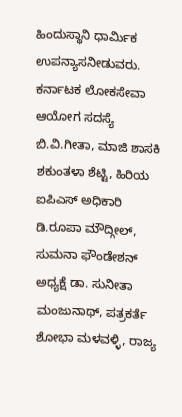ಹಿಂದುಸ್ಥಾನಿ ಧಾರ್ಮಿಕ ಉಪನ್ಯಾಸನೀಡುವರು. ಕರ್ನಾಟಕ ಲೋಕಸೇವಾ ಆಯೋಗ ಸದಸ್ಯೆ ಬಿ.ವಿ.ಗೀತಾ, ಮಾಜಿ ಶಾಸಕಿ ಶಕುಂತಳಾ ಶೆಟ್ಟಿ, ಹಿರಿಯ ಐಪಿಎಸ್ ಅಧಿಕಾರಿ ಡಿ.ರೂಪಾ ಮೌದ್ಗೀಲ್, ಸುಮನಾ ಫೌಂಡೇಶನ್ ಅಧ್ಯಕ್ಷೆ ಡಾ. ಸುನೀತಾ ಮಂಜುನಾಥ್, ಪತ್ರಕರ್ತೆ ಶೋಭಾ ಮಳವಳ್ಳಿ, ರಾಜ್ಯ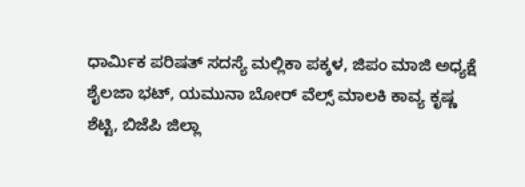ಧಾರ್ಮಿಕ ಪರಿಷತ್ ಸದಸ್ಯೆ ಮಲ್ಲಿಕಾ ಪಕ್ಕಳ, ಜಿಪಂ ಮಾಜಿ ಅಧ್ಯಕ್ಷೆ ಶೈಲಜಾ ಭಟ್, ಯಮುನಾ ಬೋರ್ ವೆಲ್ಸ್ ಮಾಲಕಿ ಕಾವ್ಯ ಕೃಷ್ಣ ಶೆಟ್ಟಿ, ಬಿಜೆಪಿ ಜಿಲ್ಲಾ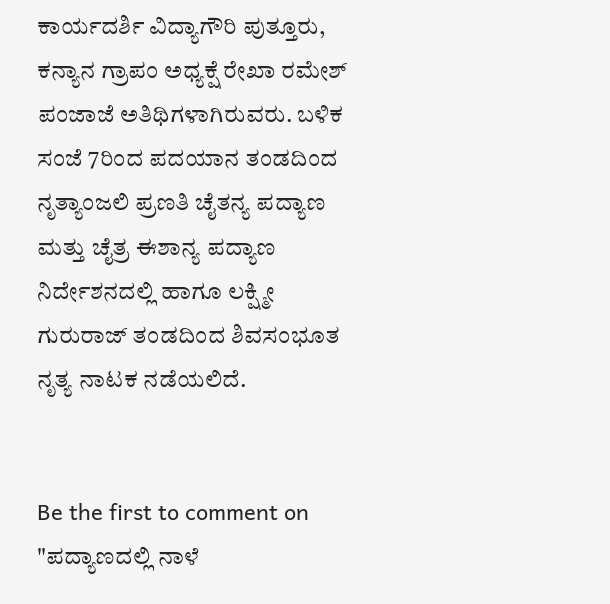ಕಾರ್ಯದರ್ಶಿ ವಿದ್ಯಾಗೌರಿ ಪುತ್ತೂರು, ಕನ್ಯಾನ ಗ್ರಾಪಂ ಅಧ್ಯಕ್ಷೆ ರೇಖಾ ರಮೇಶ್ ಪಂಜಾಜೆ ಅತಿಥಿಗಳಾಗಿರುವರು. ಬಳಿಕ ಸಂಜೆ 7ರಿಂದ ಪದಯಾನ ತಂಡದಿಂದ ನೃತ್ಯಾಂಜಲಿ ಪ್ರಣತಿ ಚೈತನ್ಯ ಪದ್ಯಾಣ ಮತ್ತು ಚೈತ್ರ ಈಶಾನ್ಯ ಪದ್ಯಾಣ ನಿರ್ದೇಶನದಲ್ಲಿ ಹಾಗೂ ಲಕ್ಷ್ಮೀ ಗುರುರಾಜ್ ತಂಡದಿಂದ ಶಿವಸಂಭೂತ ನೃತ್ಯ ನಾಟಕ ನಡೆಯಲಿದೆ.


Be the first to comment on "ಪದ್ಯಾಣದಲ್ಲಿ ನಾಳೆ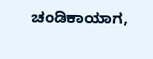ಚಂಡಿಕಾಯಾಗ,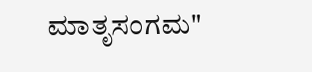ಮಾತೃಸಂಗಮ"